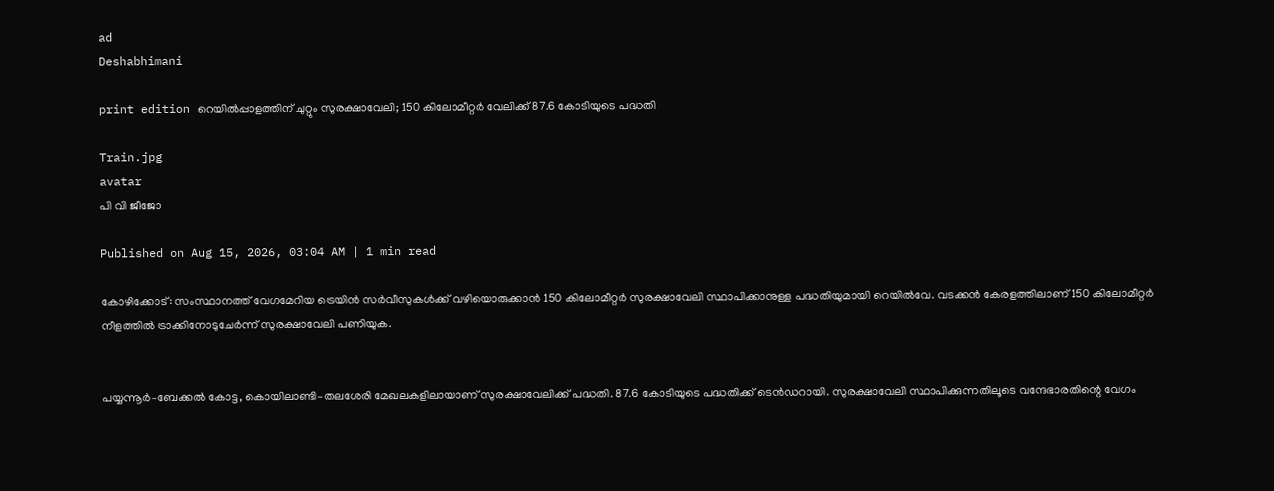ad
Deshabhimani

print edition റെയിൽപ്പാളത്തിന്‌ ചുറ്റും സുരക്ഷാവേലി; 150 കിലോമീറ്റർ വേലിക്ക്‌ 87.6 കോടിയുടെ പദ്ധതി

Train.jpg
avatar
പി വി ജീജോ

Published on Aug 15, 2026, 03:04 AM | 1 min read

കോഴിക്കോട്‌: സംസ്ഥാനത്ത്‌ വേഗമേറിയ ട്രെയിൻ സർവീസുകൾക്ക് വഴിയൊരുക്കാൻ 150 കിലോമീറ്റർ സുരക്ഷാവേലി സ്ഥാപിക്കാനുള്ള പദ്ധതിയുമായി റെയിൽവേ. വടക്കൻ കേരളത്തിലാണ്‌ 150 കിലോമീറ്റർ നീളത്തിൽ ട്രാക്കിനോടുചേർന്ന്‌ സുരക്ഷാവേലി പണിയുക.


പയ്യന്നൂർ–ബേക്കൽ കോട്ട, കൊയിലാണ്ടി–തലശേരി മേഖലകളിലായാണ്‌ സുരക്ഷാവേലിക്ക്‌ പദ്ധതി. 87.6 കോടിയുടെ പദ്ധതിക്ക്‌ ടെൻഡറായി. സുരക്ഷാവേലി സ്ഥാപിക്കുന്നതിലൂടെ വന്ദേഭാരതിന്റെ വേഗം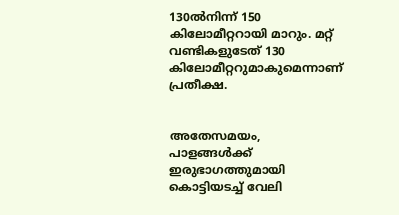130ൽനിന്ന്‌ 150 കിലോമീറ്ററായി മാറും. മറ്റ്‌ വണ്ടികളുടേത്‌ 130 കിലോമീറ്ററുമാകുമെന്നാണ്‌ പ്രതീക്ഷ.


അതേസമയം, പാളങ്ങൾക്ക്‌ ഇരുഭാഗത്തുമായി കൊട്ടിയടച്ച്‌ വേലി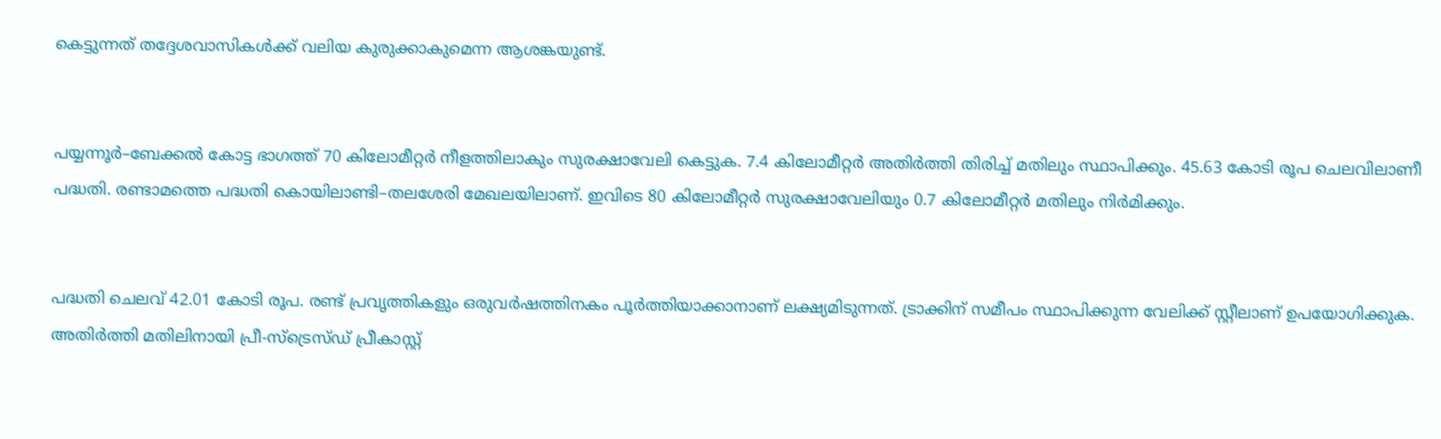കെട്ടുന്നത്‌ തദ്ദേശവാസികൾക്ക്‌ വലിയ കുരുക്കാകുമെന്ന ആശങ്കയുണ്ട്‌.


പയ്യന്നൂർ–ബേക്കൽ കോട്ട ഭാഗത്ത്‌ 70 കിലോമീറ്റർ നീളത്തിലാകും സുരക്ഷാവേലി കെട്ടുക. 7.4 കിലോമീറ്റർ അതിർത്തി തിരിച്ച്‌ മതിലും സ്ഥാപിക്കും. 45.63 കോടി രൂപ ചെലവിലാണീ പദ്ധതി. രണ്ടാമത്തെ പദ്ധതി കൊയിലാണ്ടി–തലശേരി മേഖലയിലാണ്. ഇവിടെ 80 കിലോമീറ്റർ സുരക്ഷാവേലിയും 0.7 കിലോമീറ്റർ മതിലും നിർമിക്കും.


പദ്ധതി ചെലവ് 42.01 കോടി രൂപ. രണ്ട്‌ പ്രവൃത്തികളും ഒരുവർഷത്തിനകം പൂർത്തിയാക്കാനാണ് ലക്ഷ്യമിടുന്നത്. ട്രാക്കിന് സമീപം സ്ഥാപിക്കുന്ന വേലിക്ക് സ്റ്റീലാണ്‌ ഉപയോഗിക്കുക. അതിർത്തി മതിലിനായി പ്രീ-സ്ട്രെസ്ഡ് പ്രീകാസ്റ്റ്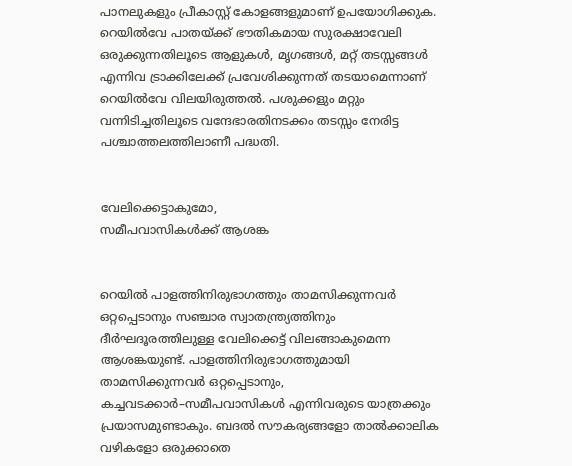പാനലുകളും പ്രീകാസ്റ്റ് കോളങ്ങളുമാണ് ഉപയോഗിക്കുക. റെയിൽവേ പാതയ്ക്ക് ഭൗതികമായ സുരക്ഷാവേലി ഒരുക്കുന്നതിലൂടെ ആളുകൾ, മൃഗങ്ങൾ, മറ്റ് തടസ്സങ്ങൾ എന്നിവ ട്രാക്കിലേക്ക് പ്രവേശിക്കുന്നത്‌ തടയാമെന്നാണ്‌ റെയിൽവേ വിലയിരുത്തൽ. പശുക്കളും മറ്റും വന്നിടിച്ചതിലൂടെ വന്ദേഭാരതിനടക്കം തടസ്സം നേരിട്ട പശ്ചാത്തലത്തിലാണീ പദ്ധതി.


വേലിക്കെട്ടാകുമോ,
സമീപവാസികൾക്ക്‌ ആശങ്ക


റെയിൽ പാളത്തിനിരുഭാഗത്തും താമസിക്കുന്നവർ ഒറ്റപ്പെടാനും സഞ്ചാര സ്വാതന്ത്ര്യത്തിനും ദീർഘദൂരത്തിലുള്ള വേലിക്കെട്ട്‌ വിലങ്ങാകുമെന്ന ആശങ്കയുണ്ട്‌. പാളത്തിനിരുഭാഗത്തുമായി താമസിക്കുന്നവർ ഒറ്റപ്പെടാനും, കച്ചവടക്കാർ–സമീപവാസികൾ എന്നിവരുടെ യാത്രക്കും പ്രയാസമുണ്ടാകും. ബദൽ സ‍ൗകര്യങ്ങളോ താൽക്കാലിക വഴികളോ ഒരുക്കാതെ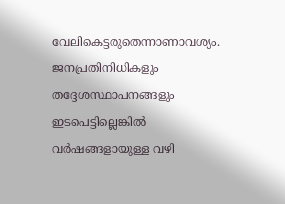വേലികെട്ടരുതെന്നാണാവശ്യം. ജനപ്രതിനിധികളും തദ്ദേശസ്ഥാപനങ്ങളും ഇടപെട്ടില്ലെങ്കിൽ വർഷങ്ങളായുള്ള വഴി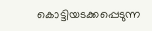കൊട്ടിയടക്കപ്പെടുന്ന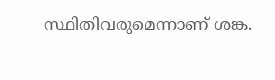സ്ഥിതിവരുമെന്നാണ്‌ ശങ്ക.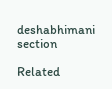deshabhimani section

Related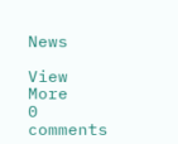News

View More
0 comments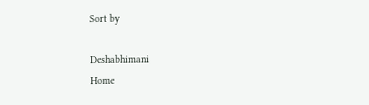Sort by

Deshabhimani
Home